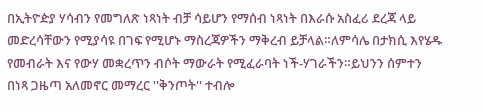በኢትዮዽያ ሃሳብን የመግለጽ ነጻነት ብቻ ሳይሆን የማሰብ ነጻነት በእራሱ አስፈሪ ደረጃ ላይ መድረሳቸውን የሚያሳዩ በገፍ የሚሆኑ ማስረጃዎችን ማቅረብ ይቻላል።ለምሳሌ በታክሲ እየሄዱ የመብራት እና የውሃ መቋረጥን ብሶት ማውራት የሚፈራባት ነች-ሃገራችን።ይህንን ሰምተን በነጻ ጋዜጣ አለመኖር መማረር ''ቅንጦት'' ተብሎ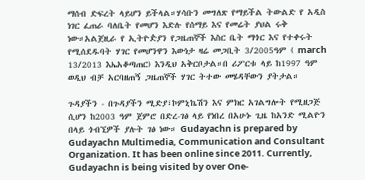ማሰብ ድፍረት ላይሆን ይችላል።ሃሳቡን መግለጽ የማይችል ትውልድ የ አዲስ ነገር ፈጠራ ባለቤት የመሆን እድሉ የሰማይ እና የመሬት ያህል ሩቅ ነው።አልጀዚራ የ ኢትዮዽያን የጋዜጠኞች እስር ቤት ማጎር እና የተቀሩት የሚሰደዱባት ሃገር የመሆንዋን እውነታ ዛሬ መጋቢት 3/2005ዓም ( march 13/2013 እኤአቆጣጠር) እንዲህ አቅርቦታል።በ ሪፖርቱ ላይ ከ1997 ዓም ወዲህ ብቻ አርባዘጠኝ ጋዜጠኞች ሃገር ትተው መሄዳቸውን ያትታል።

ጉዳያችን - በጉዳያችን ሚድያ፣ኮምኒኬሽን እና ምክር አገልግሎት የሚዘጋጅ ሲሆን ከ2003 ዓም ጀምሮ በድረ-ገፅ ላይ የነበረ በአሁኑ ጊዜ ከአንድ ሚልዮን በላይ ጎብኚዎች ያሉት ገፅ ነው። Gudayachn is prepared by Gudayachn Multimedia, Communication and Consultant Organization. It has been online since 2011. Currently, Gudayachn is being visited by over One-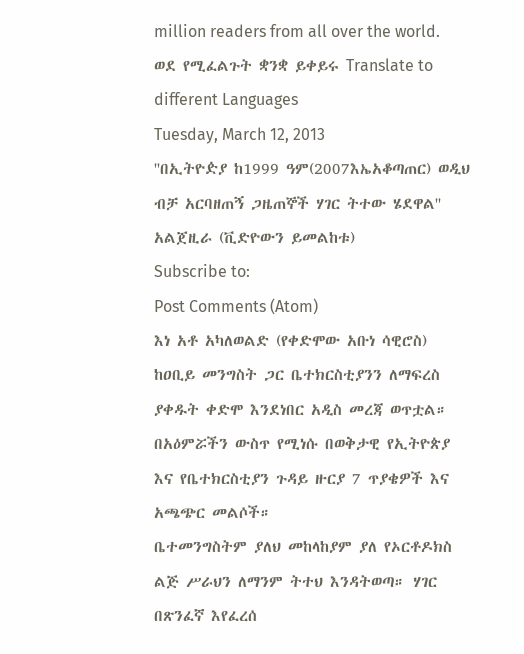million readers from all over the world.
ወደ የሚፈልጉት ቋንቋ ይቀይሩ Translate to different Languages
Tuesday, March 12, 2013
''በኢትዮዽያ ከ1999 ዓም(2007እኤአቆጣጠር) ወዲህ ብቻ አርባዘጠኝ ጋዜጠኞች ሃገር ትተው ሄደዋል'' አልጀዚራ (ቪድዮውን ይመልከቱ)
Subscribe to:
Post Comments (Atom)
እነ አቶ አካለወልድ (የቀድሞው አቡነ ሳዊሮስ) ከዐቢይ መንግስት ጋር ቤተክርስቲያንን ለማፍረስ ያቀዱት ቀድሞ እንደነበር አዲስ መረጃ ወጥቷል። በአዕምሯችን ውስጥ የሚነሱ በወቅታዊ የኢትዮጵያ እና የቤተክርስቲያን ጉዳይ ዙርያ 7 ጥያቄዎች እና አጫጭር መልሶች።
ቤተመንግስትም ያለህ መከላከያም ያለ የኦርቶዶክስ ልጅ ሥራህን ለማንም ትተህ እንዳትወጣ። ሃገር በጽንፈኛ እየፈረሰ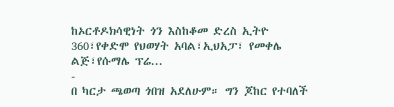ከኦርቶዶክሳዊነት ጎን እስከቆመ ድረስ ኢትዮ 360፣የቀድሞ የህወሃት አባል፣ኢህአፓ፣ የመቀሌ ልጅ፣የሱማሌ ፕሬ...
-
በ ካርታ ጫወጣ ጎበዝ አደለሁም። ግን ጆከር የተባለች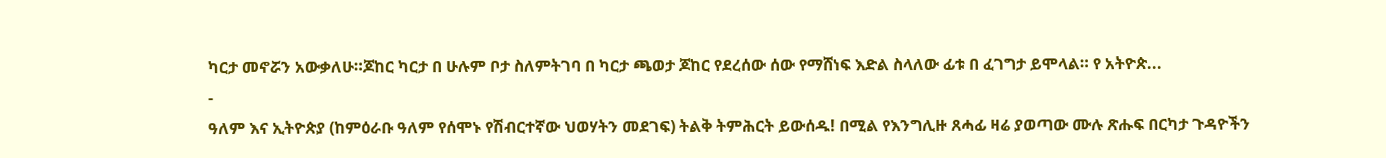ካርታ መኖሯን አውቃለሁ።ጆከር ካርታ በ ሁሉም ቦታ ስለምትገባ በ ካርታ ጫወታ ጆከር የደረሰው ሰው የማሸነፍ እድል ስላለው ፊቱ በ ፈገግታ ይሞላል። የ አትዮጵ...
-
ዓለም እና ኢትዮጵያ (ከምዕራቡ ዓለም የሰሞኑ የሽብርተኛው ህወሃትን መደገፍ) ትልቅ ትምሕርት ይውሰዱ! በሚል የእንግሊዙ ጸሓፊ ዛሬ ያወጣው ሙሉ ጽሑፍ በርካታ ጉዳዮችን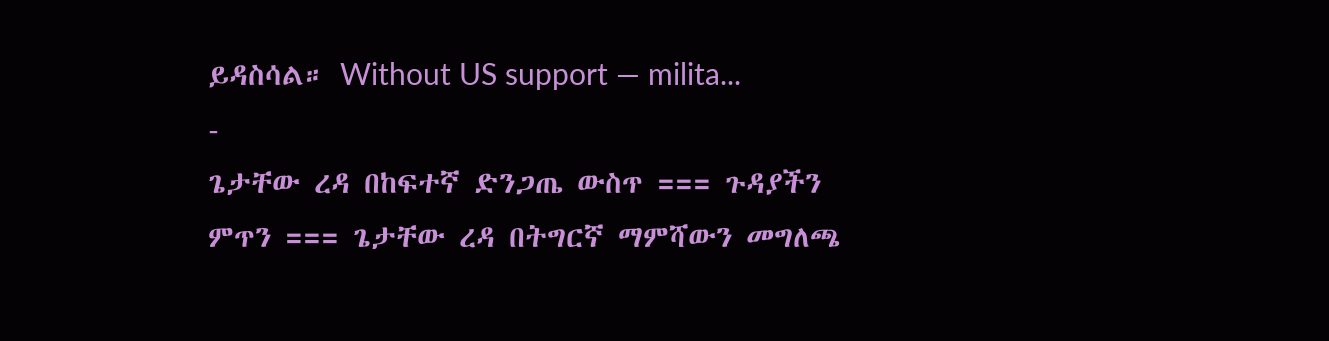ይዳስሳል። Without US support — milita...
-
ጌታቸው ረዳ በከፍተኛ ድንጋጤ ውስጥ === ጉዳያችን ምጥን === ጌታቸው ረዳ በትግርኛ ማምሻውን መግለጫ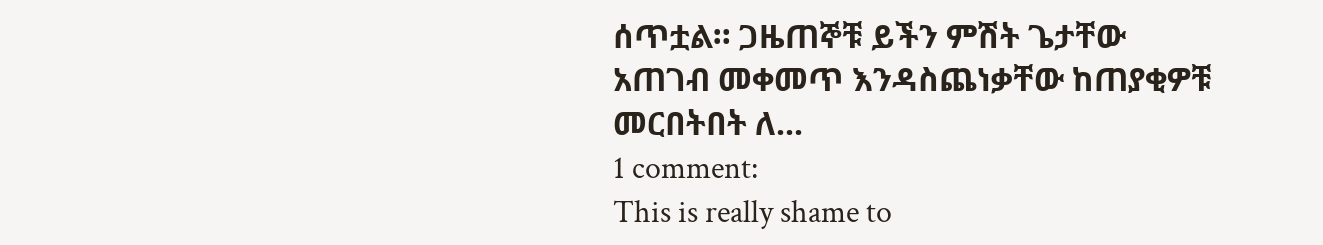ሰጥቷል። ጋዜጠኞቹ ይችን ምሽት ጌታቸው አጠገብ መቀመጥ እንዳስጨነቃቸው ከጠያቂዎቹ መርበትበት ለ...
1 comment:
This is really shame to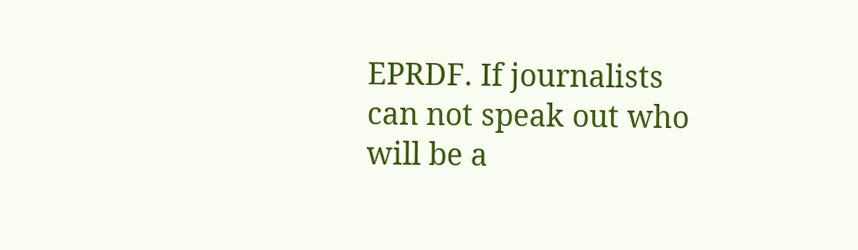EPRDF. If journalists can not speak out who will be a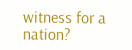witness for a nation?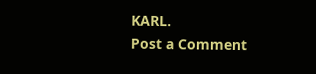KARL.
Post a Comment